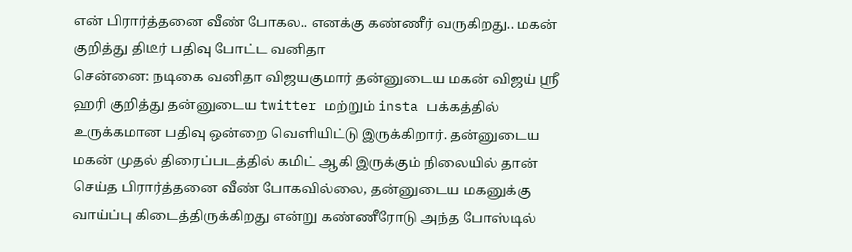என் பிரார்த்தனை வீண் போகல.. எனக்கு கண்ணீர் வருகிறது.. மகன் குறித்து திடீர் பதிவு போட்ட வனிதா
சென்னை: நடிகை வனிதா விஜயகுமார் தன்னுடைய மகன் விஜய் ஸ்ரீ ஹரி குறித்து தன்னுடைய twitter மற்றும் insta பக்கத்தில் உருக்கமான பதிவு ஒன்றை வெளியிட்டு இருக்கிறார். தன்னுடைய மகன் முதல் திரைப்படத்தில் கமிட் ஆகி இருக்கும் நிலையில் தான் செய்த பிரார்த்தனை வீண் போகவில்லை, தன்னுடைய மகனுக்கு வாய்ப்பு கிடைத்திருக்கிறது என்று கண்ணீரோடு அந்த போஸ்டில்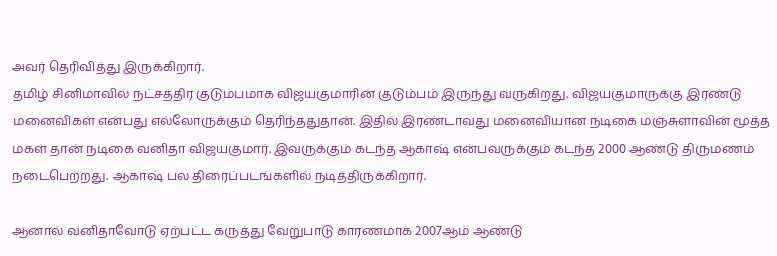அவர் தெரிவித்து இருக்கிறார்.
தமிழ் சினிமாவில் நட்சத்திர குடும்பமாக விஜயகுமாரின் குடும்பம் இருந்து வருகிறது. விஜயகுமாருக்கு இரண்டு மனைவிகள் என்பது எல்லோருக்கும் தெரிந்ததுதான். இதில் இரண்டாவது மனைவியான நடிகை மஞ்சுளாவின் மூத்த மகள் தான் நடிகை வனிதா விஜயகுமார். இவருக்கும் கடந்த ஆகாஷ் என்பவருக்கும் கடந்த 2000 ஆண்டு திருமணம் நடைபெற்றது. ஆகாஷ் பல திரைப்படங்களில் நடித்திருக்கிறார்.

ஆனால் வனிதாவோடு ஏற்பட்ட கருத்து வேறுபாடு காரணமாக 2007ஆம் ஆண்டு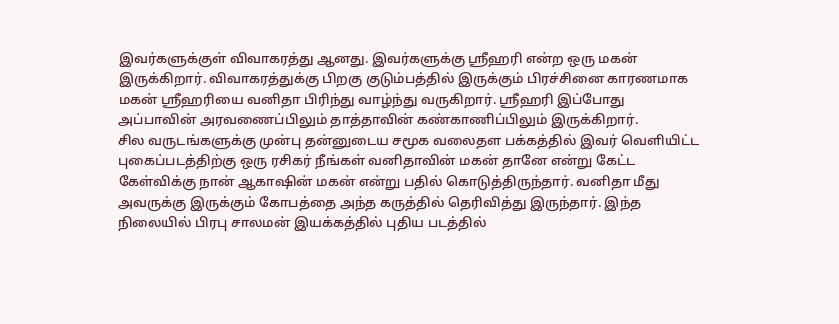இவர்களுக்குள் விவாகரத்து ஆனது. இவர்களுக்கு ஸ்ரீஹரி என்ற ஒரு மகன் இருக்கிறார். விவாகரத்துக்கு பிறகு குடும்பத்தில் இருக்கும் பிரச்சினை காரணமாக மகன் ஸ்ரீஹரியை வனிதா பிரிந்து வாழ்ந்து வருகிறார். ஸ்ரீஹரி இப்போது அப்பாவின் அரவணைப்பிலும் தாத்தாவின் கண்காணிப்பிலும் இருக்கிறார்.
சில வருடங்களுக்கு முன்பு தன்னுடைய சமூக வலைதள பக்கத்தில் இவர் வெளியிட்ட புகைப்படத்திற்கு ஒரு ரசிகர் நீங்கள் வனிதாவின் மகன் தானே என்று கேட்ட கேள்விக்கு நான் ஆகாஷின் மகன் என்று பதில் கொடுத்திருந்தார். வனிதா மீது அவருக்கு இருக்கும் கோபத்தை அந்த கருத்தில் தெரிவித்து இருந்தார். இந்த நிலையில் பிரபு சாலமன் இயக்கத்தில் புதிய படத்தில்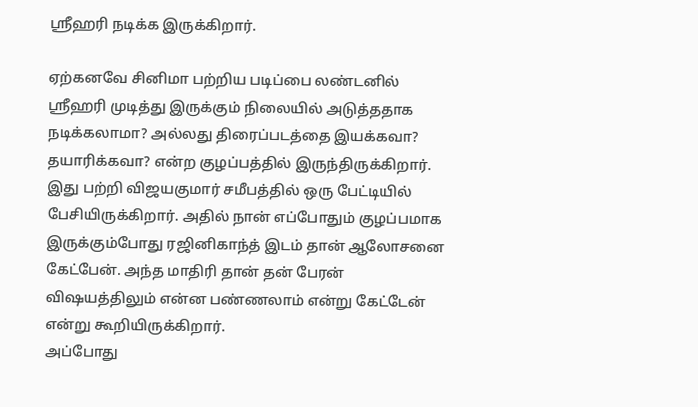ஸ்ரீஹரி நடிக்க இருக்கிறார்.

ஏற்கனவே சினிமா பற்றிய படிப்பை லண்டனில் ஸ்ரீஹரி முடித்து இருக்கும் நிலையில் அடுத்ததாக நடிக்கலாமா? அல்லது திரைப்படத்தை இயக்கவா? தயாரிக்கவா? என்ற குழப்பத்தில் இருந்திருக்கிறார். இது பற்றி விஜயகுமார் சமீபத்தில் ஒரு பேட்டியில் பேசியிருக்கிறார். அதில் நான் எப்போதும் குழப்பமாக இருக்கும்போது ரஜினிகாந்த் இடம் தான் ஆலோசனை கேட்பேன். அந்த மாதிரி தான் தன் பேரன் விஷயத்திலும் என்ன பண்ணலாம் என்று கேட்டேன் என்று கூறியிருக்கிறார்.
அப்போது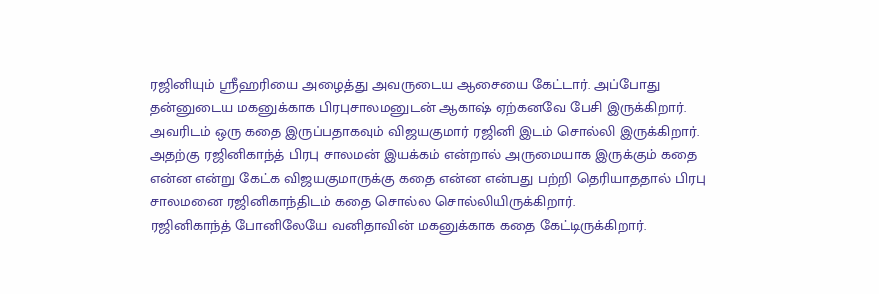ரஜினியும் ஸ்ரீஹரியை அழைத்து அவருடைய ஆசையை கேட்டார். அப்போது தன்னுடைய மகனுக்காக பிரபுசாலமனுடன் ஆகாஷ் ஏற்கனவே பேசி இருக்கிறார். அவரிடம் ஒரு கதை இருப்பதாகவும் விஜயகுமார் ரஜினி இடம் சொல்லி இருக்கிறார். அதற்கு ரஜினிகாந்த் பிரபு சாலமன் இயக்கம் என்றால் அருமையாக இருக்கும் கதை என்ன என்று கேட்க விஜயகுமாருக்கு கதை என்ன என்பது பற்றி தெரியாததால் பிரபு சாலமனை ரஜினிகாந்திடம் கதை சொல்ல சொல்லியிருக்கிறார்.
ரஜினிகாந்த் போனிலேயே வனிதாவின் மகனுக்காக கதை கேட்டிருக்கிறார்.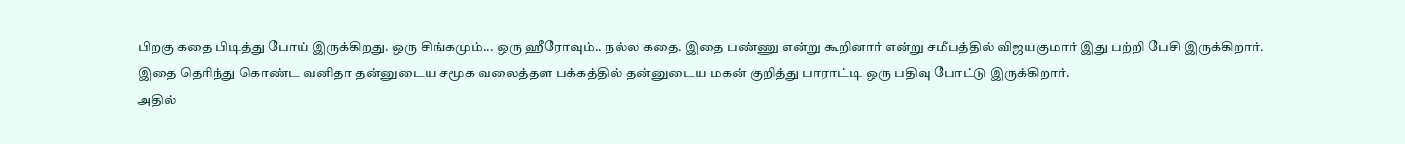பிறகு கதை பிடித்து போய் இருக்கிறது. ஒரு சிங்கமும்... ஒரு ஹீரோவும்.. நல்ல கதை. இதை பண்ணு என்று கூறினார் என்று சமீபத்தில் விஜயகுமார் இது பற்றி பேசி இருக்கிறார். இதை தெரிந்து கொண்ட வனிதா தன்னுடைய சமூக வலைத்தள பக்கத்தில் தன்னுடைய மகன் குறித்து பாராட்டி ஒரு பதிவு போட்டு இருக்கிறார்.
அதில்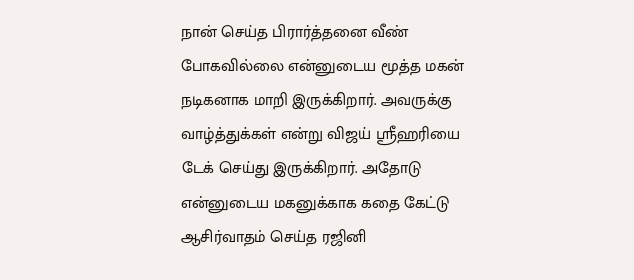நான் செய்த பிரார்த்தனை வீண் போகவில்லை என்னுடைய மூத்த மகன் நடிகனாக மாறி இருக்கிறார். அவருக்கு வாழ்த்துக்கள் என்று விஜய் ஸ்ரீஹரியை டேக் செய்து இருக்கிறார். அதோடு என்னுடைய மகனுக்காக கதை கேட்டு ஆசிர்வாதம் செய்த ரஜினி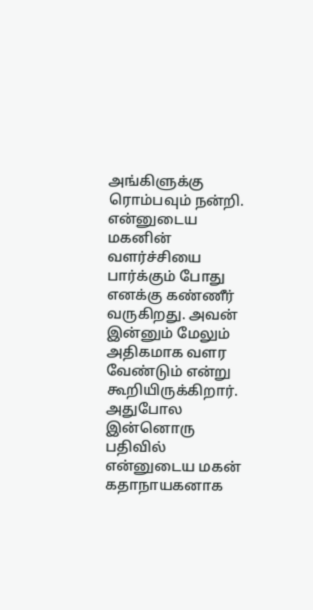அங்கிளுக்கு ரொம்பவும் நன்றி. என்னுடைய மகனின் வளர்ச்சியை பார்க்கும் போது எனக்கு கண்ணீர் வருகிறது. அவன் இன்னும் மேலும் அதிகமாக வளர வேண்டும் என்று கூறியிருக்கிறார்.
அதுபோல இன்னொரு பதிவில் என்னுடைய மகன் கதாநாயகனாக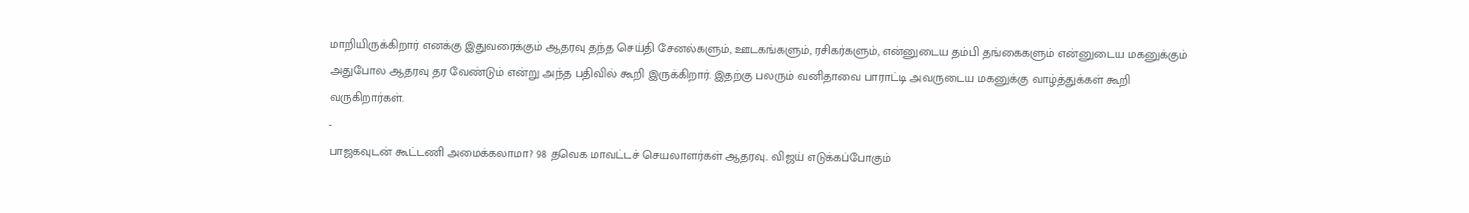மாறியிருக்கிறார் எனக்கு இதுவரைக்கும் ஆதரவு தந்த செய்தி சேனல்களும், ஊடகங்களும், ரசிகர்களும், என்னுடைய தம்பி தங்கைகளும் என்னுடைய மகனுக்கும் அதுபோல ஆதரவு தர வேண்டும் என்று அந்த பதிவில் கூறி இருக்கிறார். இதற்கு பலரும் வனிதாவை பாராட்டி அவருடைய மகனுக்கு வாழ்த்துக்கள் கூறி வருகிறார்கள்.
-
பாஜகவுடன் கூட்டணி அமைக்கலாமா? 98 தவெக மாவட்டச் செயலாளர்கள் ஆதரவு.. விஜய் எடுக்கப்போகும்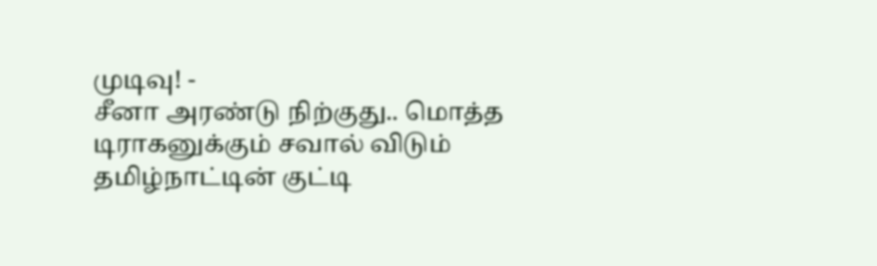முடிவு! -
சீனா அரண்டு நிற்குது.. மொத்த டிராகனுக்கும் சவால் விடும் தமிழ்நாட்டின் குட்டி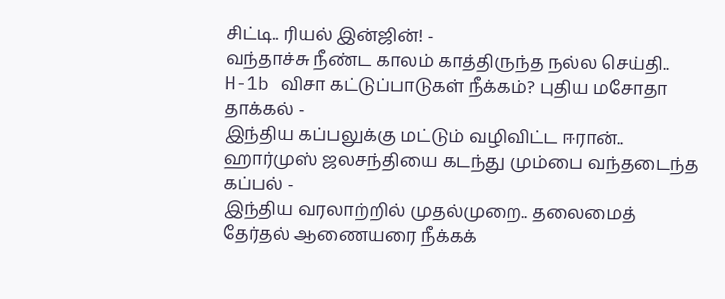சிட்டி.. ரியல் இன்ஜின்! -
வந்தாச்சு நீண்ட காலம் காத்திருந்த நல்ல செய்தி.. H-1b விசா கட்டுப்பாடுகள் நீக்கம்? புதிய மசோதா தாக்கல் -
இந்திய கப்பலுக்கு மட்டும் வழிவிட்ட ஈரான்.. ஹார்முஸ் ஜலசந்தியை கடந்து மும்பை வந்தடைந்த கப்பல் -
இந்திய வரலாற்றில் முதல்முறை.. தலைமைத் தேர்தல் ஆணையரை நீக்கக்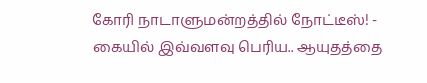கோரி நாடாளுமன்றத்தில் நோட்டீஸ்! -
கையில் இவ்வளவு பெரிய.. ஆயுதத்தை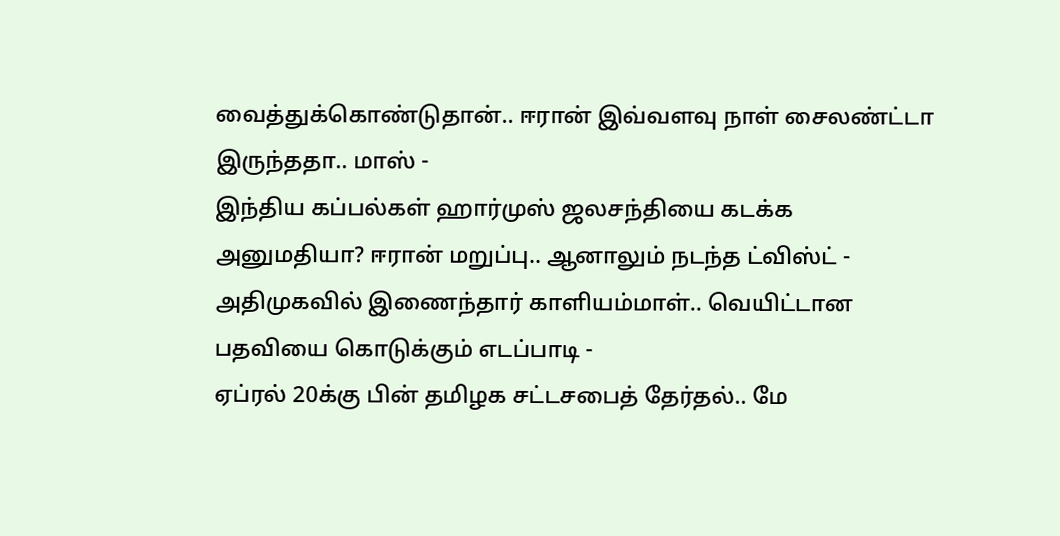வைத்துக்கொண்டுதான்.. ஈரான் இவ்வளவு நாள் சைலண்ட்டா இருந்ததா.. மாஸ் -
இந்திய கப்பல்கள் ஹார்முஸ் ஜலசந்தியை கடக்க அனுமதியா? ஈரான் மறுப்பு.. ஆனாலும் நடந்த ட்விஸ்ட் -
அதிமுகவில் இணைந்தார் காளியம்மாள்.. வெயிட்டான பதவியை கொடுக்கும் எடப்பாடி -
ஏப்ரல் 20க்கு பின் தமிழக சட்டசபைத் தேர்தல்.. மே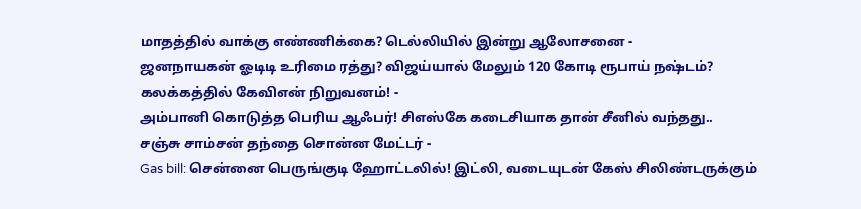மாதத்தில் வாக்கு எண்ணிக்கை? டெல்லியில் இன்று ஆலோசனை -
ஜனநாயகன் ஓடிடி உரிமை ரத்து? விஜய்யால் மேலும் 120 கோடி ரூபாய் நஷ்டம்? கலக்கத்தில் கேவிஎன் நிறுவனம்! -
அம்பானி கொடுத்த பெரிய ஆஃபர்! சிஎஸ்கே கடைசியாக தான் சீனில் வந்தது.. சஞ்சு சாம்சன் தந்தை சொன்ன மேட்டர் -
Gas bill: சென்னை பெருங்குடி ஹோட்டலில்! இட்லி, வடையுடன் கேஸ் சிலிண்டருக்கும்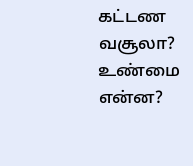கட்டண வசூலா? உண்மை என்ன?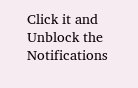Click it and Unblock the Notifications